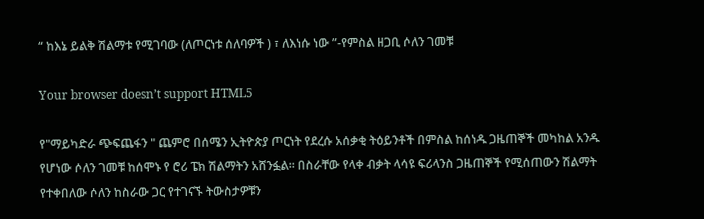“ ከእኔ ይልቅ ሽልማቱ የሚገባው (ለጦርነቱ ሰለባዎች ) ፣ ለእነሱ ነው ”-የምስል ዘጋቢ ሶለን ገመቹ

Your browser doesn’t support HTML5

የ"ማይካድራ ጭፍጨፋን " ጨምሮ በሰሜን ኢትዮጵያ ጦርነት የደረሱ አሰቃቂ ትዕይንቶች በምስል ከሰነዱ ጋዜጠኞች መካከል አንዱ የሆነው ሶለን ገመቹ ከሰሞኑ የ ሮሪ ፔክ ሽልማትን አሸንፏል። በስራቸው የላቀ ብቃት ላሳዩ ፍሪላንስ ጋዜጠኞች የሚሰጠውን ሽልማት የተቀበለው ሶለን ከስራው ጋር የተገናኙ ትውስታዎቹን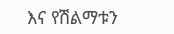እና የሽልማቱን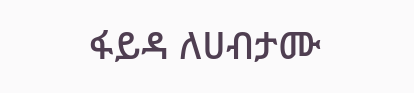ፋይዳ ለሀብታሙ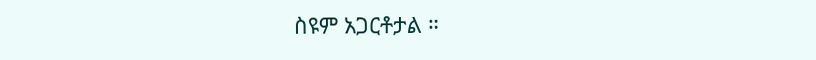ስዩም አጋርቶታል ።